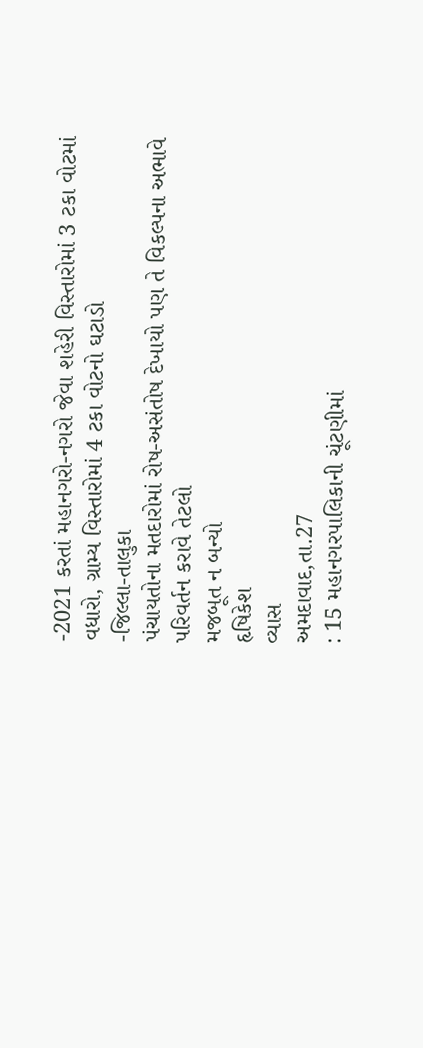-2021 કરતાં મહાનગરો-નગરો જેવા શહેરી વિસ્તારોમાં 3 ટકા વોટમાં વધારો, ગ્રામ્ય વિસ્તારોમાં 4 ટકા વોટનો ઘટાડો
-જિલ્લા-તાલુકા
પંચાયતોના મતદારોમાં રોષ-અસંતોષ દેખાયો પણ તે વિકલ્પના અભાવે પરિવર્તન કરાવે તેટલો
મજબૂત ન બન્યો
હૃષિકેશ
વ્યાસ
અમદાવાદ,તા.27
: 15 મહાનગરપાલિકાની ચૂંટણીમાં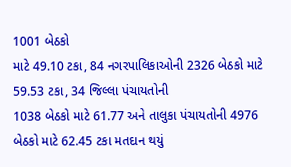1001 બેઠકો
માટે 49.10 ટકા, 84 નગરપાલિકાઓની 2326 બેઠકો માટે 59.53 ટકા, 34 જિલ્લા પંચાયતોની
1038 બેઠકો માટે 61.77 અને તાલુકા પંચાયતોની 4976 બેઠકો માટે 62.45 ટકા મતદાન થયું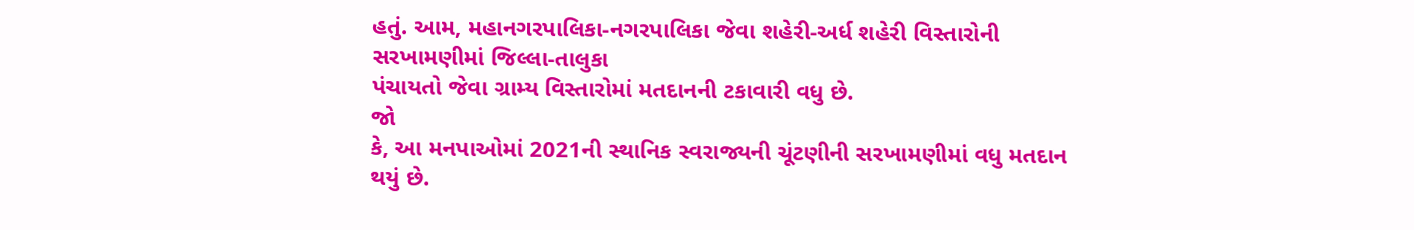હતું. આમ, મહાનગરપાલિકા-નગરપાલિકા જેવા શહેરી-અર્ધ શહેરી વિસ્તારોની સરખામણીમાં જિલ્લા-તાલુકા
પંચાયતો જેવા ગ્રામ્ય વિસ્તારોમાં મતદાનની ટકાવારી વધુ છે.
જો
કે, આ મનપાઓમાં 2021ની સ્થાનિક સ્વરાજ્યની ચૂંટણીની સરખામણીમાં વધુ મતદાન થયું છે.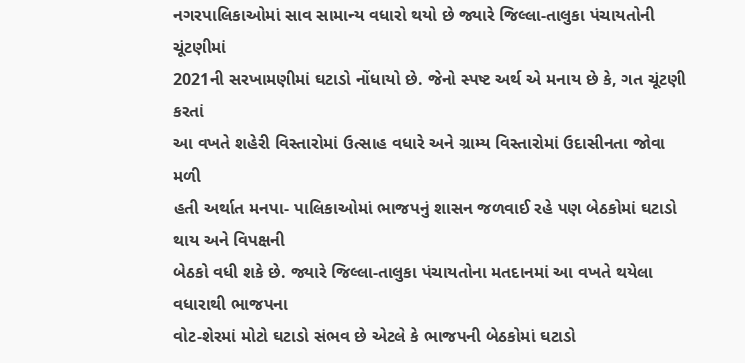નગરપાલિકાઓમાં સાવ સામાન્ય વધારો થયો છે જ્યારે જિલ્લા-તાલુકા પંચાયતોની ચૂંટણીમાં
2021ની સરખામણીમાં ઘટાડો નોંધાયો છે. જેનો સ્પષ્ટ અર્થ એ મનાય છે કે, ગત ચૂંટણી કરતાં
આ વખતે શહેરી વિસ્તારોમાં ઉત્સાહ વધારે અને ગ્રામ્ય વિસ્તારોમાં ઉદાસીનતા જોવા મળી
હતી અર્થાત મનપા- પાલિકાઓમાં ભાજપનું શાસન જળવાઈ રહે પણ બેઠકોમાં ઘટાડો થાય અને વિપક્ષની
બેઠકો વધી શકે છે. જ્યારે જિલ્લા-તાલુકા પંચાયતોના મતદાનમાં આ વખતે થયેલા વધારાથી ભાજપના
વોટ-શેરમાં મોટો ઘટાડો સંભવ છે એટલે કે ભાજપની બેઠકોમાં ઘટાડો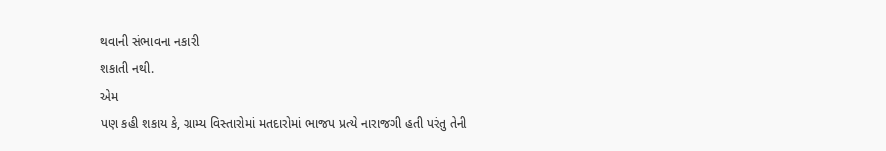થવાની સંભાવના નકારી
શકાતી નથી.
એમ
પણ કહી શકાય કે, ગ્રામ્ય વિસ્તારોમાં મતદારોમાં ભાજપ પ્રત્યે નારાજગી હતી પરંતુ તેની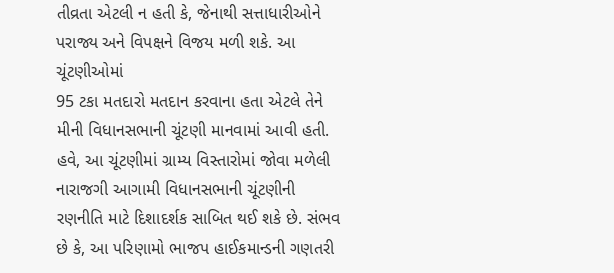તીવ્રતા એટલી ન હતી કે, જેનાથી સત્તાધારીઓને પરાજ્ય અને વિપક્ષને વિજય મળી શકે. આ ચૂંટણીઓમાં
95 ટકા મતદારો મતદાન કરવાના હતા એટલે તેને મીની વિધાનસભાની ચૂંટણી માનવામાં આવી હતી.
હવે, આ ચૂંટણીમાં ગ્રામ્ય વિસ્તારોમાં જોવા મળેલી નારાજગી આગામી વિધાનસભાની ચૂંટણીની
રણનીતિ માટે દિશાદર્શક સાબિત થઈ શકે છે. સંભવ છે કે, આ પરિણામો ભાજપ હાઈકમાન્ડની ગણતરી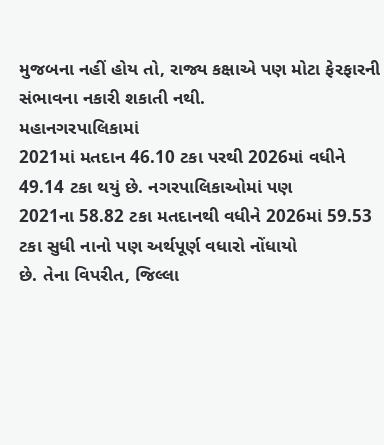મુજબના નહીં હોય તો, રાજ્ય કક્ષાએ પણ મોટા ફેરફારની સંભાવના નકારી શકાતી નથી.
મહાનગરપાલિકામાં
2021માં મતદાન 46.10 ટકા પરથી 2026માં વધીને 49.14 ટકા થયું છે. નગરપાલિકાઓમાં પણ
2021ના 58.82 ટકા મતદાનથી વધીને 2026માં 59.53 ટકા સુધી નાનો પણ અર્થપૂર્ણ વધારો નોંધાયો
છે. તેના વિપરીત, જિલ્લા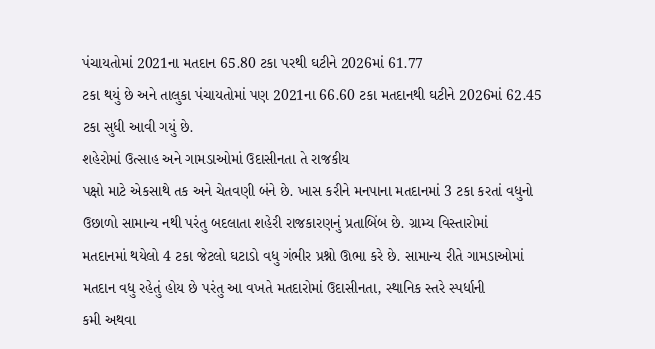પંચાયતોમાં 2021ના મતદાન 65.80 ટકા પરથી ઘટીને 2026માં 61.77
ટકા થયું છે અને તાલુકા પંચાયતોમાં પણ 2021ના 66.60 ટકા મતદાનથી ઘટીને 2026માં 62.45
ટકા સુધી આવી ગયું છે.
શહેરોમાં ઉત્સાહ અને ગામડાઓમાં ઉદાસીનતા તે રાજકીય
પક્ષો માટે એકસાથે તક અને ચેતવણી બંને છે. ખાસ કરીને મનપાના મતદાનમાં 3 ટકા કરતાં વધુનો
ઉછાળો સામાન્ય નથી પરંતુ બદલાતા શહેરી રાજકારણનું પ્રતાબિંબ છે. ગ્રામ્ય વિસ્તારોમાં
મતદાનમાં થયેલો 4 ટકા જેટલો ઘટાડો વધુ ગંભીર પ્રશ્નો ઊભા કરે છે. સામાન્ય રીતે ગામડાઓમાં
મતદાન વધુ રહેતું હોય છે પરંતુ આ વખતે મતદારોમાં ઉદાસીનતા, સ્થાનિક સ્તરે સ્પર્ધાની
કમી અથવા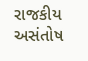રાજકીય અસંતોષ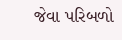જેવા પરિબળો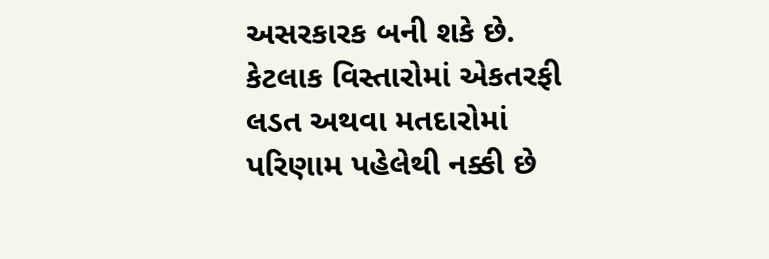અસરકારક બની શકે છે. કેટલાક વિસ્તારોમાં એકતરફી
લડત અથવા મતદારોમાં પરિણામ પહેલેથી નક્કી છે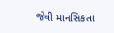જેવી માનસિકતા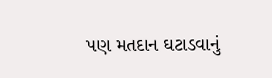પણ મતદાન ઘટાડવાનું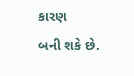કારણ
બની શકે છે.